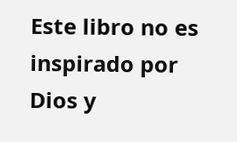Este libro no es inspirado por Dios y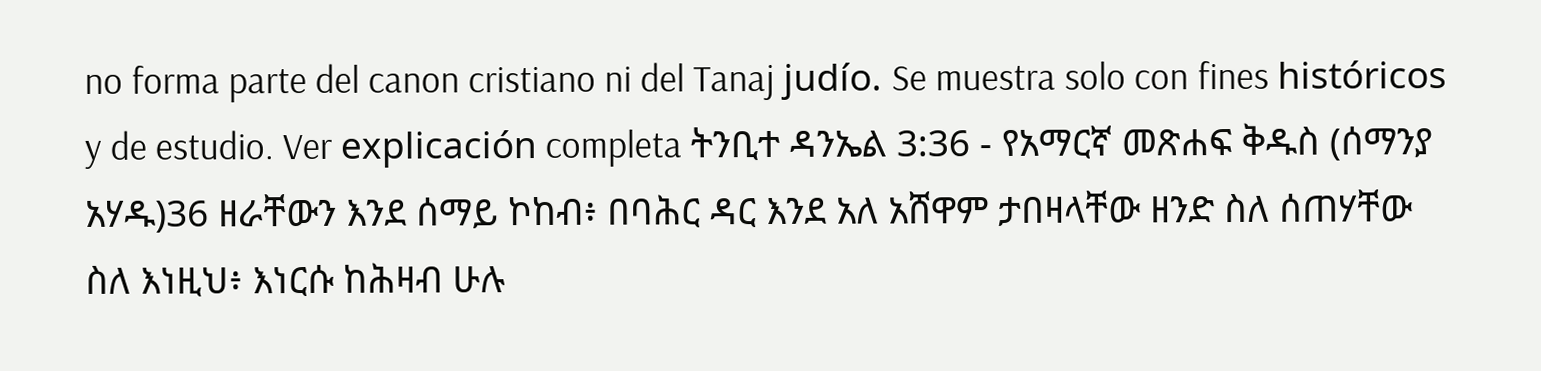no forma parte del canon cristiano ni del Tanaj judío. Se muestra solo con fines históricos y de estudio. Ver explicación completa ትንቢተ ዳንኤል 3:36 - የአማርኛ መጽሐፍ ቅዱስ (ሰማንያ አሃዱ)36 ዘራቸውን እንደ ሰማይ ኮከብ፥ በባሕር ዳር እንደ አለ አሸዋም ታበዛላቸው ዘንድ ስለ ሰጠሃቸው ስለ እነዚህ፥ እነርሱ ከሕዛብ ሁሉ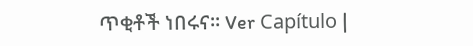ጥቂቶች ነበሩና። Ver Capítulo |